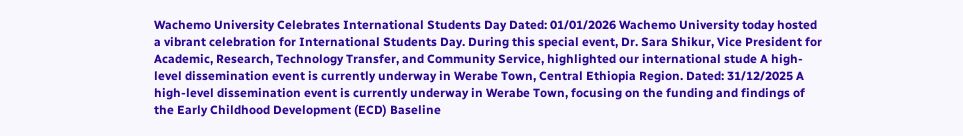Wachemo University Celebrates International Students Day Dated: 01/01/2026 Wachemo University today hosted a vibrant celebration for International Students Day. During this special event, Dr. Sara Shikur, Vice President for Academic, Research, Technology Transfer, and Community Service, highlighted our international stude A high-level dissemination event is currently underway in Werabe Town, Central Ethiopia Region. Dated: 31/12/2025 A high-level dissemination event is currently underway in Werabe Town, focusing on the funding and findings of the Early Childhood Development (ECD) Baseline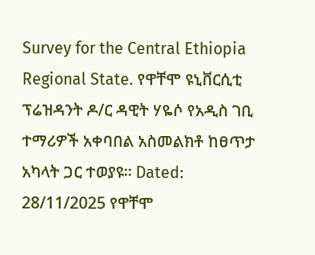Survey for the Central Ethiopia Regional State. የዋቸሞ ዩኒቨርሲቲ ፕሬዝዳንት ዶ/ር ዳዊት ሃዬሶ የአዲስ ገቢ ተማሪዎች አቀባበል አስመልክቶ ከፀጥታ አካላት ጋር ተወያዩ። Dated: 28/11/2025 የዋቸሞ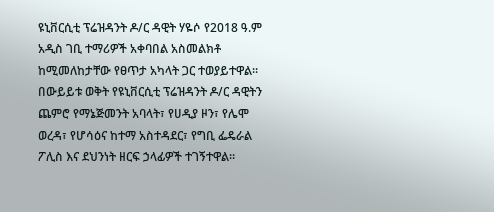ዩኒቨርሲቲ ፕሬዝዳንት ዶ/ር ዳዊት ሃዬሶ የ2018 ዓ.ም አዲስ ገቢ ተማሪዎች አቀባበል አስመልክቶ ከሚመለከታቸው የፀጥታ አካላት ጋር ተወያይተዋል። በውይይቱ ወቅት የዩኒቨርሲቲ ፕሬዝዳንት ዶ/ር ዳዊትን ጨምሮ የማኔጅመንት አባላት፣ የሀዲያ ዞን፣ የሌሞ ወረዳ፣ የሆሳዕና ከተማ አስተዳደር፣ የግቢ ፌዴራል ፖሊስ እና ደህንነት ዘርፍ ኃላፊዎች ተገኝተዋል።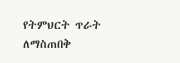የትምህርት ጥራት ለማስጠበቅ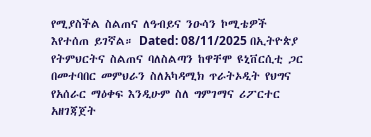የሚያስችል ስልጠና ለዓብይና ንዑሳን ኮሚቴዎች እየተሰጠ ይገኛል። Dated: 08/11/2025 በኢትዮጵያ የትምህርትና ስልጠና ባለስልጣን ከዋቸሞ ዩኒቨርሲቲ ጋር በመተባበር መምህራን ስለአካዳሚክ ጥራትኦዲት የህግና የአሰራር ማዕቀፍ እንዲሁም ስለ ግምገማና ሪፖርተር አዘገጃጀት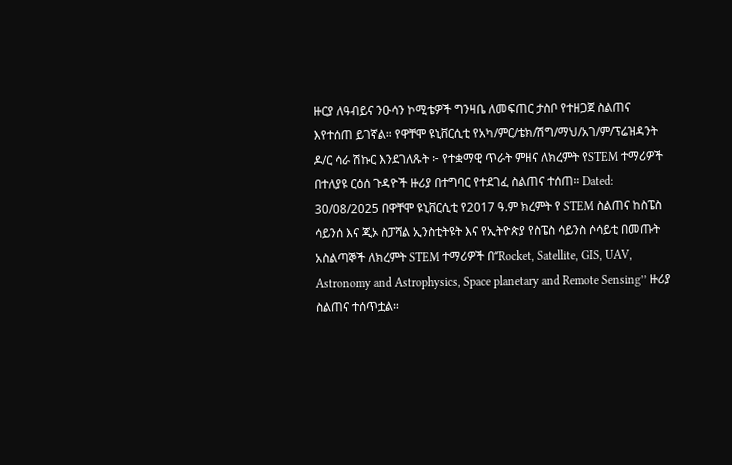ዙርያ ለዓብይና ንዑሳን ኮሚቴዎች ግንዛቤ ለመፍጠር ታስቦ የተዘጋጀ ስልጠና እየተሰጠ ይገኛል። የዋቸሞ ዩኒቨርሲቲ የአካ/ምር/ቴክ/ሽግ/ማህ/አገ/ም/ፕሬዝዳንት ዶ/ር ሳራ ሽኩር እንደገለጹት ፦ የተቋማዊ ጥራት ምዘና ለክረምት የSTEM ተማሪዎች በተለያዩ ርዕሰ ጉዳዮች ዙሪያ በተግባር የተደገፈ ስልጠና ተሰጠ። Dated: 30/08/2025 በዋቸሞ ዩኒቨርሲቲ የ2017 ዓ.ም ክረምት የ STEM ስልጠና ከስፔስ ሳይንሰ እና ጂኦ ስፓሻል ኢንስቲትዩት እና የኢትዮጵያ የስፔስ ሳይንስ ሶሳይቲ በመጡት አስልጣኞች ለክረምት STEM ተማሪዎች በ‘’Rocket, Satellite, GIS, UAV, Astronomy and Astrophysics, Space planetary and Remote Sensing’’ ዙሪያ ስልጠና ተሰጥቷል።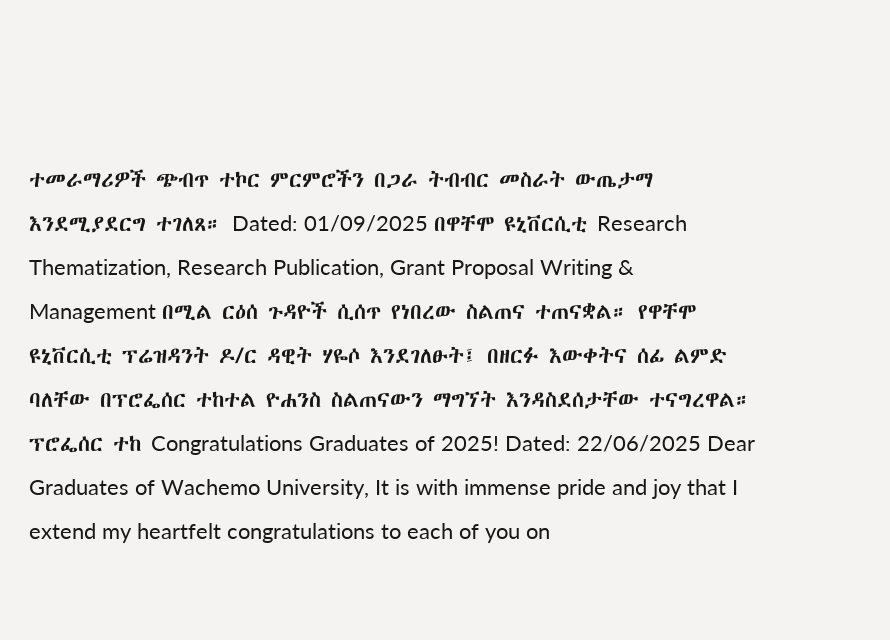ተመራማሪዎች ጭብጥ ተኮር ምርምሮችን በጋራ ትብብር መስራት ውጤታማ እንደሚያደርግ ተገለጸ። Dated: 01/09/2025 በዋቸሞ ዩኒቨርሲቲ Research Thematization, Research Publication, Grant Proposal Writing & Management በሚል ርዕሰ ጉዳዮች ሲሰጥ የነበረው ስልጠና ተጠናቋል። የዋቸሞ ዩኒቨርሲቲ ፕሬዝዳንት ዶ/ር ዳዊት ሃዬሶ እንደገለፁት፤ በዘርፉ እውቀትና ሰፊ ልምድ ባለቸው በፕሮፌሰር ተከተል ዮሐንስ ስልጠናውን ማግኘት እንዳስደሰታቸው ተናግረዋል። ፕሮፌሰር ተከ Congratulations Graduates of 2025! Dated: 22/06/2025 Dear Graduates of Wachemo University, It is with immense pride and joy that I extend my heartfelt congratulations to each of you on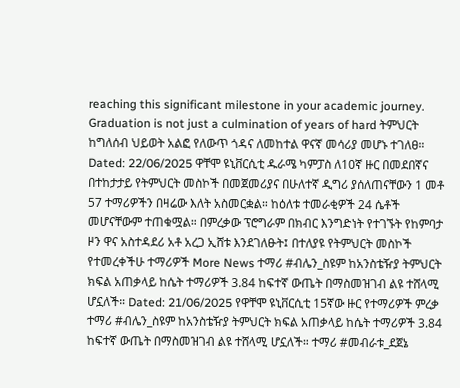reaching this significant milestone in your academic journey. Graduation is not just a culmination of years of hard ትምህርት ከግለሰብ ህይወት አልፎ የለውጥ ጎዳና ለመከተል ዋናኛ መሳሪያ መሆኑ ተገለፀ። Dated: 22/06/2025 ዋቸሞ ዩኒቨርሲቲ ዱራሜ ካምፓስ ለ10ኛ ዙር በመደበኛና በተከታታይ የትምህርት መስኮች በመጀመሪያና በሁለተኛ ዲግሪ ያሰለጠናቸውን 1 መቶ 57 ተማሪዎችን በዛሬው እለት አስመርቋል። ከዕለቱ ተመራቂዎች 24 ሴቶች መሆናቸውም ተጠቁሟል። በምረቃው ፕሮግራም በክብር እንግድነት የተገኙት የከምባታ ዞን ዋና አስተዳደሪ አቶ አረጋ ኢሸቱ እንደገለፁት፤ በተለያዩ የትምህርት መስኮች የተመረቀችሁ ተማሪዎች More News ተማሪ #ብሌን_ስዩም ከአንስቴዥያ ትምህርት ክፍል አጠቃላይ ከሴት ተማሪዎች 3.84 ከፍተኛ ውጤት በማስመዝገብ ልዩ ተሸላሚ ሆኗለች። Dated: 21/06/2025 የዋቸሞ ዩኒቨርሲቲ 15ኛው ዙር የተማሪዎች ምረቃ ተማሪ #ብሌን_ስዩም ከአንስቴዥያ ትምህርት ክፍል አጠቃላይ ከሴት ተማሪዎች 3.84 ከፍተኛ ውጤት በማስመዝገብ ልዩ ተሸላሚ ሆኗለች። ተማሪ #መብራቱ_ደጀኔ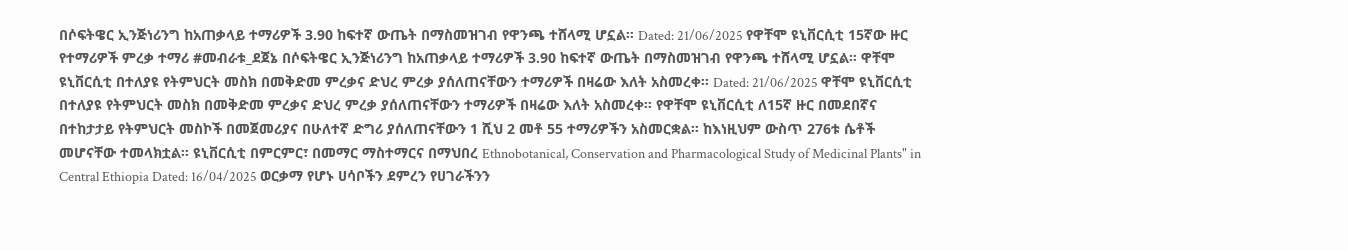በሶፍትዌር ኢንጅነሪንግ ከአጠቃላይ ተማሪዎች 3.90 ከፍተኛ ውጤት በማስመዝገብ የዋንጫ ተሸላሚ ሆኗል። Dated: 21/06/2025 የዋቸሞ ዩኒቨርሲቲ 15ኛው ዙር የተማሪዎች ምረቃ ተማሪ #መብራቱ_ደጀኔ በሶፍትዌር ኢንጅነሪንግ ከአጠቃላይ ተማሪዎች 3.90 ከፍተኛ ውጤት በማስመዝገብ የዋንጫ ተሸላሚ ሆኗል። ዋቸሞ ዩኒቨርሲቲ በተለያዩ የትምህርት መስክ በመቅድመ ምረቃና ድህረ ምረቃ ያሰለጠናቸውን ተማሪዎች በዛሬው እለት አስመረቀ። Dated: 21/06/2025 ዋቸሞ ዩኒቨርሲቲ በተለያዩ የትምህርት መስክ በመቅድመ ምረቃና ድህረ ምረቃ ያሰለጠናቸውን ተማሪዎች በዛሬው እለት አስመረቀ። የዋቸሞ ዩኒቨርሲቲ ለ15ኛ ዙር በመደበኛና በተከታታይ የትምህርት መስኮች በመጀመሪያና በሁለተኛ ድግሪ ያሰለጠናቸውን 1 ሺህ 2 መቶ 55 ተማሪዎችን አስመርቋል። ከእነዚህም ውስጥ 276ቱ ሴቶች መሆናቸው ተመላክቷል። ዩኒቨርሲቲ በምርምር፣ በመማር ማስተማርና በማህበረ Ethnobotanical, Conservation and Pharmacological Study of Medicinal Plants" in Central Ethiopia Dated: 16/04/2025 ወርቃማ የሆኑ ሀሳቦችን ደምረን የሀገራችንን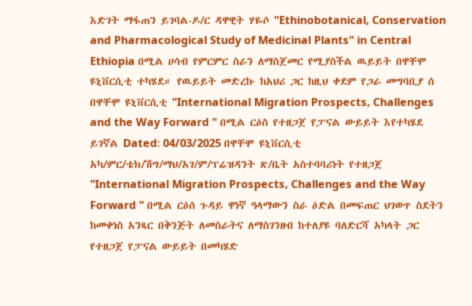እድገት ማፋጠን ይገባል-ዶ/ር ዳዋዊት ሃዬሶ "Ethinobotanical, Conservation and Pharmacological Study of Medicinal Plants" in Central Ethiopia በሚል ሀሳብ የምርምር ስራን ለማስጀመር የሚያስችል ዉይይት በዋቸሞ ዩኒቨርሲቲ ተካሄደ። የዉይይት መድረኩ ከአህሪ ጋር ከዚህ ቀደም የጋራ መግባቢያ ሰ በዋቸሞ ዩኒቨርሲቲ "International Migration Prospects, Challenges and the Way Forward " በሚል ርዕስ የተዘጋጀ የፓናል ውይይት እየተካሄደ ይገኛል Dated: 04/03/2025 በዋቸሞ ዩኒቨርሲቲ አካ/ምር/ቴክ/ሽግ/ማህ/አገ/ም/ፕሬዝዳንት ጽ/ቤት አስተባባሪነት የተዘጋጀ "International Migration Prospects, Challenges and the Way Forward " በሚል ርዕሰ ጉዳይ ዋነኛ ዓላማውን ስራ ዕድል በመፍጠር ህገወጥ ስደትን ከመቀነስ አንጻር በቅንጅት ለመስራትና ለማስገንዘብ ከተለያዩ ባለድርሻ አካላት ጋር የተዘጋጀ የፓናል ውይይት በመካሄድ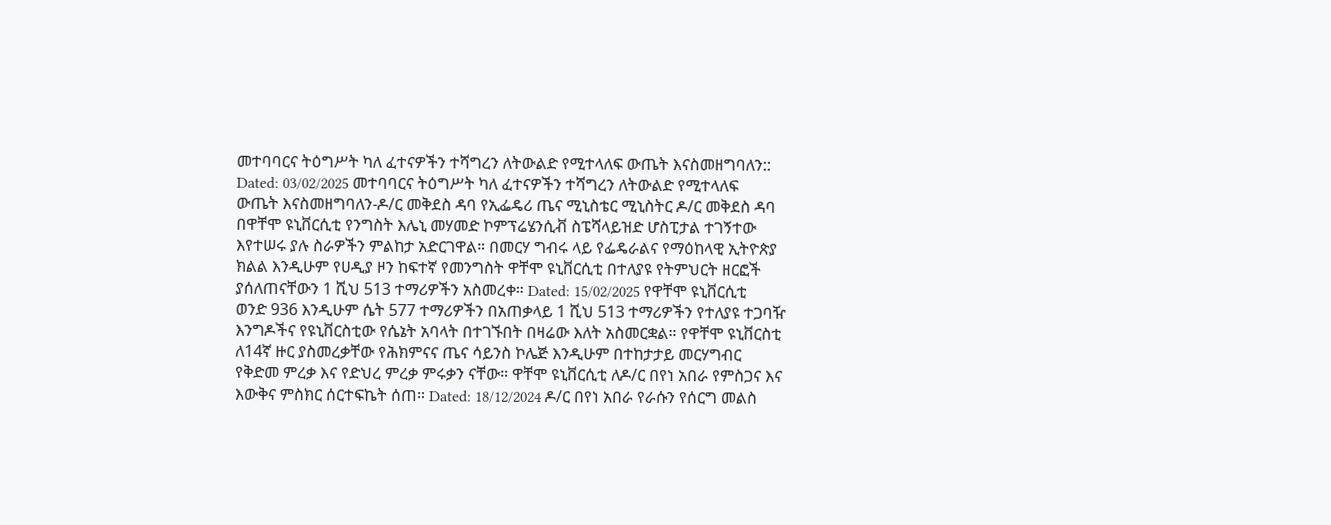መተባባርና ትዕግሥት ካለ ፈተናዎችን ተሻግረን ለትውልድ የሚተላለፍ ውጤት እናስመዘግባለን:: Dated: 03/02/2025 መተባባርና ትዕግሥት ካለ ፈተናዎችን ተሻግረን ለትውልድ የሚተላለፍ ውጤት እናስመዘግባለን-ዶ/ር መቅደስ ዳባ የኢፌዴሪ ጤና ሚኒስቴር ሚኒስትር ዶ/ር መቅደስ ዳባ በዋቸሞ ዩኒቨርሲቲ የንግስት እሌኒ መሃመድ ኮምፕሬሄንሲቭ ስፔሻላይዝድ ሆስፒታል ተገኝተው እየተሠሩ ያሉ ስራዎችን ምልከታ አድርገዋል። በመርሃ ግብሩ ላይ የፌዴራልና የማዕከላዊ ኢትዮጵያ ክልል እንዲሁም የሀዲያ ዞን ከፍተኛ የመንግስት ዋቸሞ ዩኒቨርሲቲ በተለያዩ የትምህርት ዘርፎች ያሰለጠናቸውን 1 ሺህ 513 ተማሪዎችን አስመረቀ። Dated: 15/02/2025 የዋቸሞ ዩኒቨርሲቲ ወንድ 936 እንዲሁም ሴት 577 ተማሪዎችን በአጠቃላይ 1 ሺህ 513 ተማሪዎችን የተለያዩ ተጋባዥ እንግዶችና የዩኒቨርስቲው የሴኔት አባላት በተገኙበት በዛሬው እለት አስመርቋል። የዋቸሞ ዩኒቨርስቲ ለ14ኛ ዙር ያስመረቃቸው የሕክምናና ጤና ሳይንስ ኮሌጅ እንዲሁም በተከታታይ መርሃግብር የቅድመ ምረቃ እና የድህረ ምረቃ ምሩቃን ናቸው። ዋቸሞ ዩኒቨርሲቲ ለዶ/ር በየነ አበራ የምስጋና እና እውቅና ምስክር ሰርተፍኬት ሰጠ። Dated: 18/12/2024 ዶ/ር በየነ አበራ የራሱን የሰርግ መልስ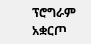ፕሮግራም አቋርጦ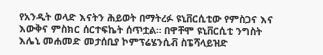የአንዲት ወላድ እናትን ሕይወት በማትረፉ ዩኒቨርሲቲው የምስጋና እና እውቅና ምስክር ሰርተፍኬት ሰጥቷል። በዋቸሞ ዩኒቨርሲቲ ንግስት እሌኒ መሐመድ መታሰቢያ ኮምፕሬሄንሲቭ ስፔሻላይዝድ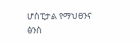ሆስፒታል የማህፀንና ፅንስ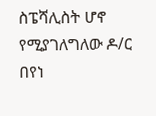ስፔሻሊስት ሆኖ የሚያገለግለው ዶ/ር በየነ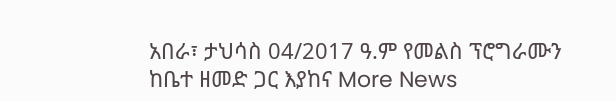አበራ፣ ታህሳስ 04/2017 ዓ.ም የመልስ ፕሮግራሙን ከቤተ ዘመድ ጋር እያከና More News